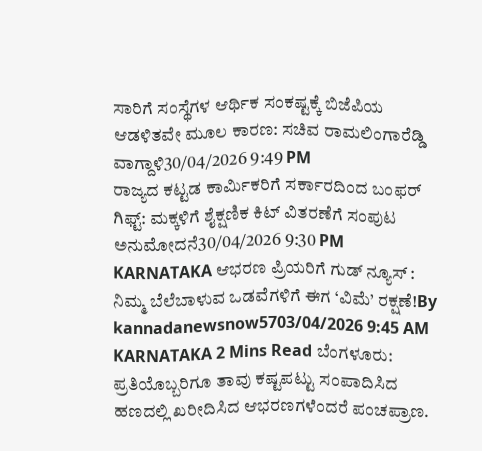ಸಾರಿಗೆ ಸಂಸ್ಥೆಗಳ ಆರ್ಥಿಕ ಸಂಕಷ್ಟಕ್ಕೆ ಬಿಜೆಪಿಯ ಆಡಳಿತವೇ ಮೂಲ ಕಾರಣ: ಸಚಿವ ರಾಮಲಿಂಗಾರೆಡ್ಡಿ ವಾಗ್ದಾಳಿ30/04/2026 9:49 PM
ರಾಜ್ಯದ ಕಟ್ಟಡ ಕಾರ್ಮಿಕರಿಗೆ ಸರ್ಕಾರದಿಂದ ಬಂಫರ್ ಗಿಫ್ಟ್: ಮಕ್ಕಳಿಗೆ ಶೈಕ್ಷಣಿಕ ಕಿಟ್ ವಿತರಣೆಗೆ ಸಂಪುಟ ಅನುಮೋದನೆ30/04/2026 9:30 PM
KARNATAKA ಆಭರಣ ಪ್ರಿಯರಿಗೆ ಗುಡ್ ನ್ಯೂಸ್ : ನಿಮ್ಮ ಬೆಲೆಬಾಳುವ ಒಡವೆಗಳಿಗೆ ಈಗ ‘ವಿಮೆ’ ರಕ್ಷಣೆ!By kannadanewsnow5703/04/2026 9:45 AM KARNATAKA 2 Mins Read ಬೆಂಗಳೂರು: ಪ್ರತಿಯೊಬ್ಬರಿಗೂ ತಾವು ಕಷ್ಟಪಟ್ಟು ಸಂಪಾದಿಸಿದ ಹಣದಲ್ಲಿ ಖರೀದಿಸಿದ ಆಭರಣಗಳೆಂದರೆ ಪಂಚಪ್ರಾಣ.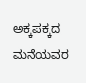ಅಕ್ಕಪಕ್ಕದ ಮನೆಯವರ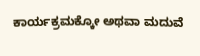ಕಾರ್ಯಕ್ರಮಕ್ಕೋ ಅಥವಾ ಮದುವೆ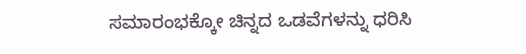ಸಮಾರಂಭಕ್ಕೋ ಚಿನ್ನದ ಒಡವೆಗಳನ್ನು ಧರಿಸಿ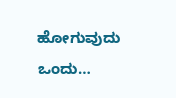ಹೋಗುವುದು ಒಂದು…